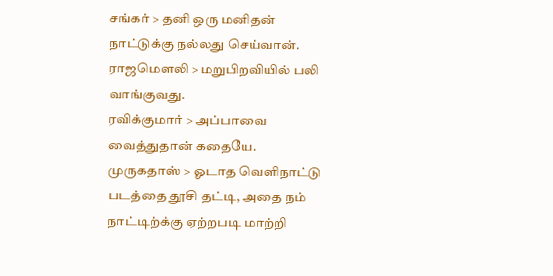சங்கர் > தனி ஒரு மனிதன் நாட்டுக்கு நல்லது செய்வான்.
ராஜமௌலி > மறுபிறவியில் பலி வாங்குவது.
ரவிக்குமார் > அப்பாவை வைத்துதான் கதையே.
முருகதாஸ் > ஓடாத வெளிநாட்டு படத்தை தூசி தட்டி, அதை நம்
நாட்டிற்க்கு ஏற்றபடி மாற்றி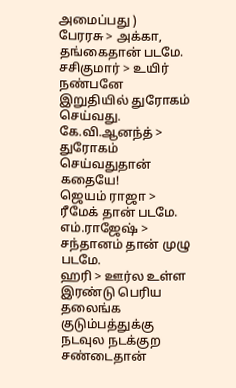அமைப்பது )
பேரரசு > அக்கா, தங்கைதான் படமே.
சசிகுமார் > உயிர் நண்பனே இறுதியில் துரோகம் செய்வது.
கே.வி.ஆனந்த் > துரோகம் செய்வதுதான் கதையே!
ஜெயம் ராஜா > ரீமேக் தான் படமே.
எம்.ராஜேஷ் > சந்தானம் தான் முழு படமே.
ஹரி > ஊர்ல உள்ள இரண்டு பெரிய தலைங்க குடும்பத்துக்கு
நடவுல நடக்குற சண்டைதான்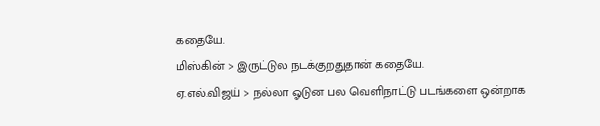கதையே.
மிஸ்கின் > இருட்டுல நடக்குறதுதான் கதையே.
ஏ.எல்.விஜய் > நல்லா ஓடுன பல வெளிநாட்டு படங்களை ஒன்றாக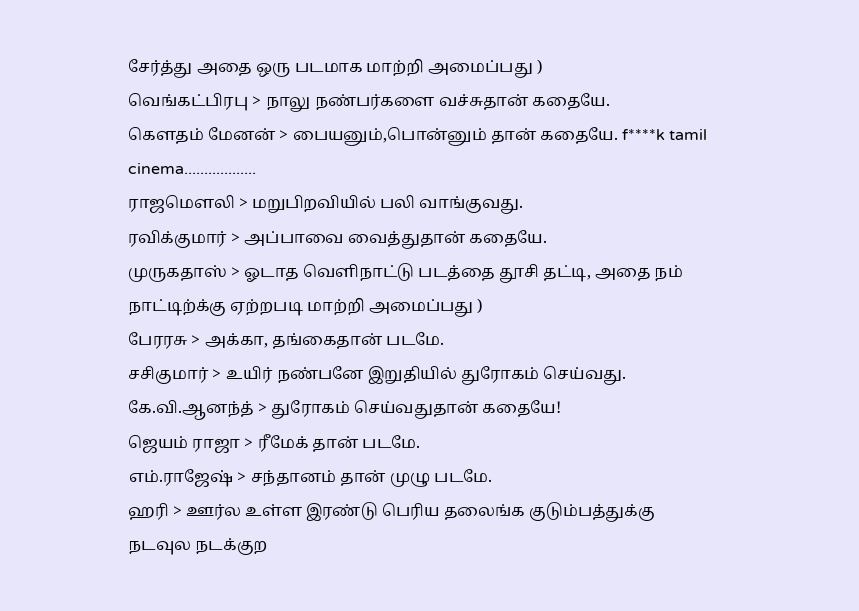சேர்த்து அதை ஒரு படமாக மாற்றி அமைப்பது )
வெங்கட்பிரபு > நாலு நண்பர்களை வச்சுதான் கதையே.
கௌதம் மேனன் > பையனும்,பொன்னும் தான் கதையே. f****k tamil cinema..................
ராஜமௌலி > மறுபிறவியில் பலி வாங்குவது.
ரவிக்குமார் > அப்பாவை வைத்துதான் கதையே.
முருகதாஸ் > ஓடாத வெளிநாட்டு படத்தை தூசி தட்டி, அதை நம்
நாட்டிற்க்கு ஏற்றபடி மாற்றி அமைப்பது )
பேரரசு > அக்கா, தங்கைதான் படமே.
சசிகுமார் > உயிர் நண்பனே இறுதியில் துரோகம் செய்வது.
கே.வி.ஆனந்த் > துரோகம் செய்வதுதான் கதையே!
ஜெயம் ராஜா > ரீமேக் தான் படமே.
எம்.ராஜேஷ் > சந்தானம் தான் முழு படமே.
ஹரி > ஊர்ல உள்ள இரண்டு பெரிய தலைங்க குடும்பத்துக்கு
நடவுல நடக்குற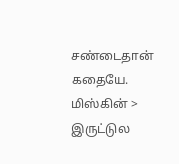சண்டைதான் கதையே.
மிஸ்கின் > இருட்டுல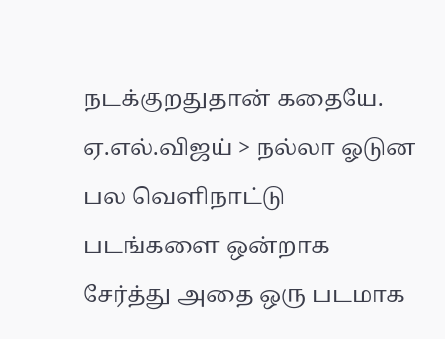நடக்குறதுதான் கதையே.
ஏ.எல்.விஜய் > நல்லா ஓடுன பல வெளிநாட்டு படங்களை ஒன்றாக
சேர்த்து அதை ஒரு படமாக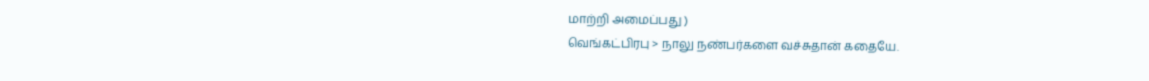மாற்றி அமைப்பது )
வெங்கட்பிரபு > நாலு நண்பர்களை வச்சுதான் கதையே.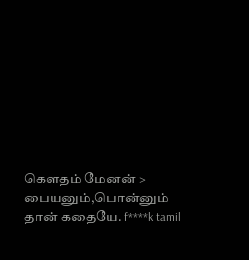கௌதம் மேனன் > பையனும்,பொன்னும் தான் கதையே. f****k tamil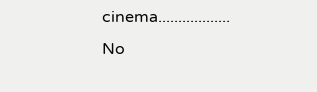cinema..................
No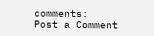comments:
Post a Comment